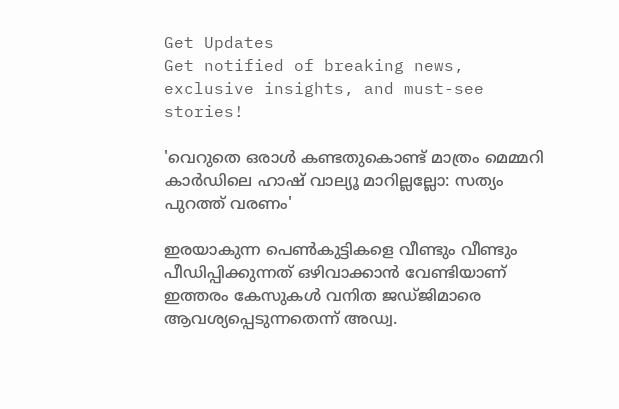Get Updates
Get notified of breaking news, exclusive insights, and must-see stories!

'വെറുതെ ഒരാള്‍ കണ്ടതുകൊണ്ട് മാത്രം മെമ്മറി കാർഡിലെ ഹാഷ് വാല്യൂ മാറില്ലല്ലോ: സത്യം പുറത്ത് വരണം'

ഇരയാകുന്ന പെണ്‍കുട്ടികളെ വീണ്ടും വീണ്ടും പീഡിപ്പിക്കുന്നത് ഒഴിവാക്കാന്‍ വേണ്ടിയാണ് ഇത്തരം കേസുകള്‍ വനിത ജഡ്ജിമാരെ ആവശ്യപ്പെടുന്നതെന്ന് അഡ്വ.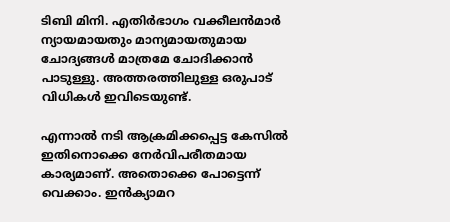ടിബി മിനി. എതിർഭാഗം വക്കീലന്‍മാർ ന്യായമായതും മാന്യമായതുമായ ചോദ്യങ്ങള്‍ മാത്രമേ ചോദിക്കാന്‍ പാടുള്ളു. അത്തരത്തിലുള്ള ഒരുപാട് വിധികള്‍ ഇവിടെയുണ്ട്.

എന്നാല്‍ നടി ആക്രമിക്കപ്പെട്ട കേസില്‍ ഇതിനൊക്കെ നേർവിപരീതമായ കാര്യമാണ്. അതൊക്കെ പോട്ടെന്ന് വെക്കാം. ഇന്‍ക്യാമറ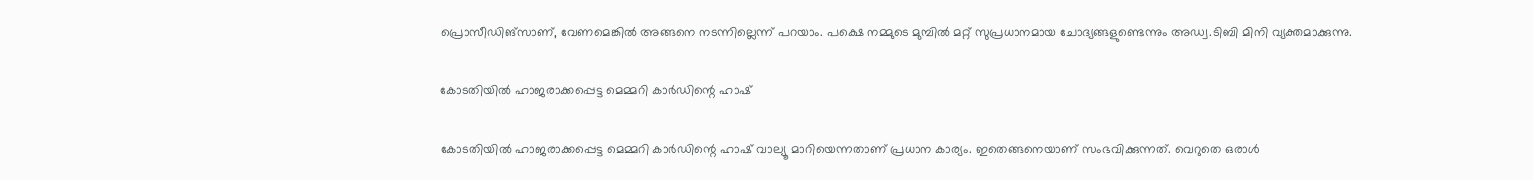പ്രൊസീഡിങ്സാണ്, വേണമെങ്കില്‍ അങ്ങനെ നടന്നില്ലെന്ന് പറയാം. പക്ഷെ നമ്മുടെ മുമ്പില്‍ മറ്റ് സുപ്രധാനമായ ചോദ്യങ്ങളുണ്ടെന്നും അഡ്വ.ടിബി മിനി വ്യക്തമാക്കുന്നു.

കോടതിയില്‍ ഹാജരാക്കപ്പെട്ട മെമ്മറി കാർഡിന്റെ ഹാഷ്

കോടതിയില്‍ ഹാജരാക്കപ്പെട്ട മെമ്മറി കാർഡിന്റെ ഹാഷ് വാല്യൂ മാറിയെന്നതാണ് പ്രധാന കാര്യം. ഇതെങ്ങനെയാണ് സംഭവിക്കുന്നത്. വെറുതെ ഒരാള്‍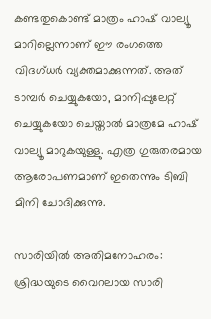കണ്ടതുകൊണ്ട് മാത്രം ഹാഷ് വാല്യൂ മാറില്ലെന്നാണ് ഈ രംഗത്തെ വിദഗ്ധർ വ്യക്തമാക്കുന്നത്. അത് ടാമ്പർ ചെയ്യുകയോ, മാനിപ്പുലേറ്റ് ചെയ്യുകയോ ചെയ്താല്‍ മാത്രമേ ഹാഷ് വാല്യൂ മാറുകയുള്ളു. എത്ര ഗുരുതരമായ ആരോപണമാണ് ഇതെന്നും ടിബി മിനി ചോദിക്കുന്നു.

സാരിയില്‍ അതിമനോഹരം: ശ്രിദ്ധയുടെ വൈറലായ സാരി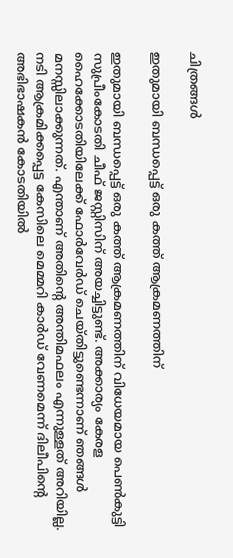ചിത്രങ്ങള്‍

ഇതുമായി ബന്ധപ്പെട്ട് ഒരു കത്ത് ആക്രമണത്തിന്

ഇതുമായി ബന്ധപ്പെട്ട് ഒരു കത്ത് ആക്രമണത്തിന് വിധേയമായ പെണ്‍കുട്ടി സുപ്രീംകോടതി ചീഫ് ജസ്റ്റിസിന് അയച്ചിട്ടുണ്ട്. അക്കാര്യം കേരള ഹൈക്കോടതിയിലേക്ക് ഫോർവേർഡ് ചെയ്തിട്ടുണ്ടെന്നാണ് ഞങ്ങള്‍ മനസ്സിലാക്കുന്നത്. എന്താണ് അതിന്റെ അന്തിമഫലം എന്നുള്ളത് അറിയില്ല. നടി ആക്രമിക്കപ്പെട്ട കേസിലെ മെമ്മറി കാർഡ് വേണമെന്ന് ദിലീപിന്റെ അഭിഭാഷകന്‍ കോടതിയില്‍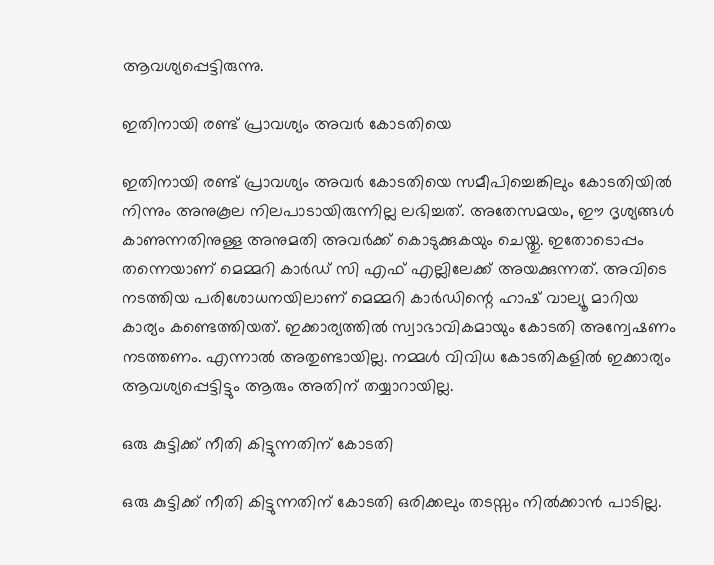ആവശ്യപ്പെട്ടിരുന്നു.

ഇതിനായി രണ്ട് പ്രാവശ്യം അവർ കോടതിയെ

ഇതിനായി രണ്ട് പ്രാവശ്യം അവർ കോടതിയെ സമീപിച്ചെങ്കിലും കോടതിയില്‍ നിന്നും അനുകൂല നിലപാടായിരുന്നില്ല ലഭിച്ചത്. അതേസമയം, ഈ ദൃശ്യങ്ങള്‍ കാണുന്നതിനുള്ള അനുമതി അവർക്ക് കൊടുക്കുകയും ചെയ്തു. ഇതോടൊപ്പം തന്നെയാണ് മെമ്മറി കാർഡ് സി എഫ് എല്ലിലേക്ക് അയക്കുന്നത്. അവിടെ നടത്തിയ പരിശോധനയിലാണ് മെമ്മറി കാർഡിന്റെ ഹാഷ് വാല്യൂ മാറിയ കാര്യം കണ്ടെത്തിയത്. ഇക്കാര്യത്തില്‍ സ്വാഭാവികമായും കോടതി അന്വേഷണം നടത്തണം. എന്നാല്‍ അതുണ്ടായില്ല. നമ്മള്‍ വിവിധ കോടതികളില്‍ ഇക്കാര്യം ആവശ്യപ്പെട്ടിട്ടും ആരും അതിന് തയ്യാറായില്ല.

ഒരു കുട്ടിക്ക് നീതി കിട്ടുന്നതിന് കോടതി

ഒരു കുട്ടിക്ക് നീതി കിട്ടുന്നതിന് കോടതി ഒരിക്കലും തടസ്സം നില്‍ക്കാന്‍ പാടില്ല.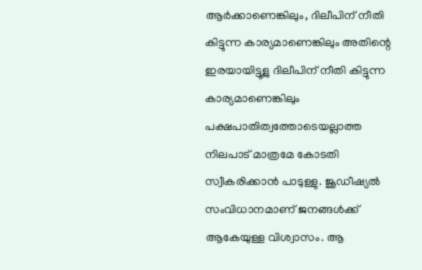ആർക്കാണെങ്കിലും, ദിലീപിന് നീതി കിട്ടുന്ന കാര്യമാണെങ്കിലും അതിന്റെ ഇരയായിട്ടുള്ല ദിലീപിന് നീതി കിട്ടുന്ന കാര്യമാണെങ്കിലും പക്ഷപാതിത്വത്തോടെയല്ലാത്ത നിലപാട് മാത്രമേ കോടതി സ്വീകരിക്കാന്‍ പാടുള്ളു. ജൂഡീഷ്യല്‍ സംവിധാനമാണ് ജനങ്ങള്‍ക്ക് ആകേയുള്ള വിശ്വാസം. ആ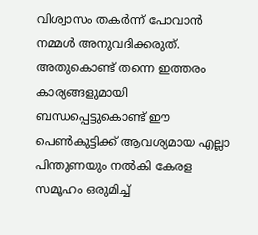വിശ്വാസം തകർന്ന് പോവാന്‍ നമ്മള്‍ അനുവദിക്കരുത്. അതുകൊണ്ട് തന്നെ ഇത്തരം കാര്യങ്ങളുമായി ബന്ധപ്പെട്ടുകൊണ്ട് ഈ പെണ്‍കുട്ടിക്ക് ആവശ്യമായ എല്ലാ പിന്തുണയും നല്‍കി കേരള സമൂഹം ഒരുമിച്ച്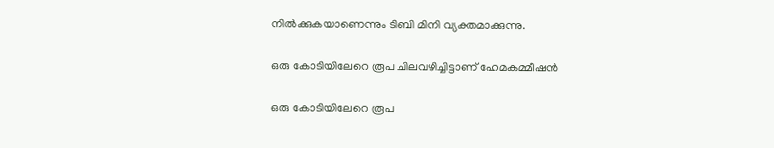നില്‍ക്കുകയാണെന്നും ടിബി മിനി വ്യക്തമാക്കുന്നു.

ഒരു കോടിയിലേറെ രൂപ ചിലവഴിച്ചിട്ടാണ് ഹേമകമ്മീഷന്‍

ഒരു കോടിയിലേറെ രൂപ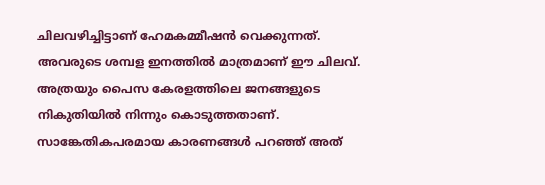ചിലവഴിച്ചിട്ടാണ് ഹേമകമ്മീഷന്‍ വെക്കുന്നത്. അവരുടെ ശമ്പള ഇനത്തില്‍ മാത്രമാണ് ഈ ചിലവ്. അത്രയും പൈസ കേരളത്തിലെ ജനങ്ങളുടെ നികുതിയില്‍ നിന്നും കൊടുത്തതാണ്. സാങ്കേതികപരമായ കാരണങ്ങള്‍ പറഞ്ഞ് അത്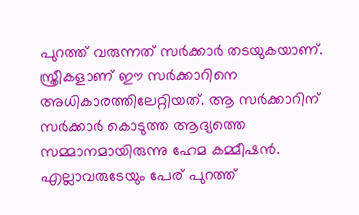പുറത്ത് വരുന്നത് സർക്കാർ തടയുകയാണ്. സ്ത്രീകളാണ് ഈ സർക്കാറിനെ അധികാരത്തിലേറ്റിയത്. ആ സർക്കാറിന് സർക്കാർ കൊടുത്ത ആദ്യത്തെ സമ്മാനമായിരുന്നു ഹേമ കമ്മീഷന്‍. എല്ലാവരുടേയും പേര് പുറത്ത്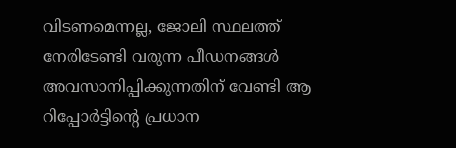വിടണമെന്നല്ല, ജോലി സ്ഥലത്ത് നേരിടേണ്ടി വരുന്ന പീഡനങ്ങള്‍ അവസാനിപ്പിക്കുന്നതിന് വേണ്ടി ആ റിപ്പോർട്ടിന്റെ പ്രധാന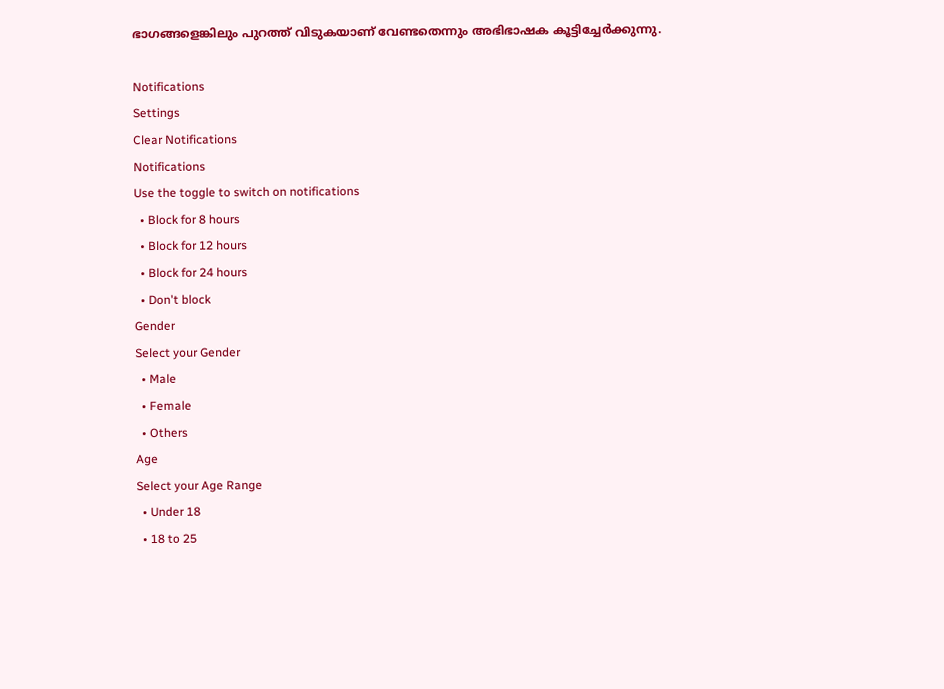ഭാഗങ്ങളെങ്കിലും പുറത്ത് വിടുകയാണ് വേണ്ടതെന്നും അഭിഭാഷക കൂട്ടിച്ചേർക്കുന്നു.

Notifications
Settings
Clear Notifications
Notifications
Use the toggle to switch on notifications
  • Block for 8 hours
  • Block for 12 hours
  • Block for 24 hours
  • Don't block
Gender
Select your Gender
  • Male
  • Female
  • Others
Age
Select your Age Range
  • Under 18
  • 18 to 25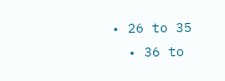• 26 to 35
  • 36 to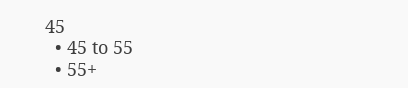45
  • 45 to 55
  • 55+